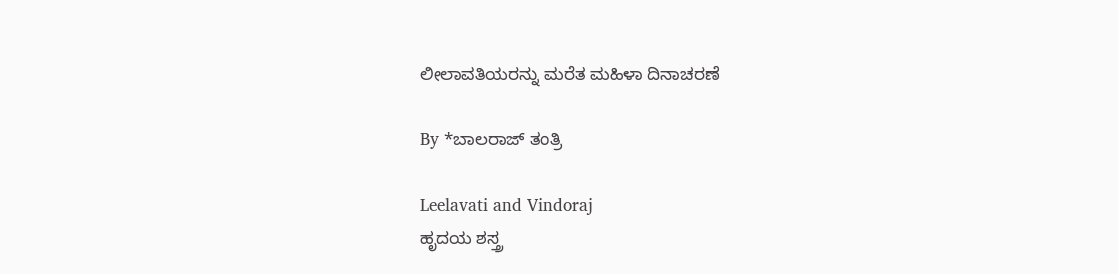ಲೀಲಾವತಿಯರನ್ನು ಮರೆತ ಮಹಿಳಾ ದಿನಾಚರಣೆ

By *ಬಾಲರಾಜ್ ತಂತ್ರಿ

Leelavati and Vindoraj
ಹೃದಯ ಶಸ್ತ್ರ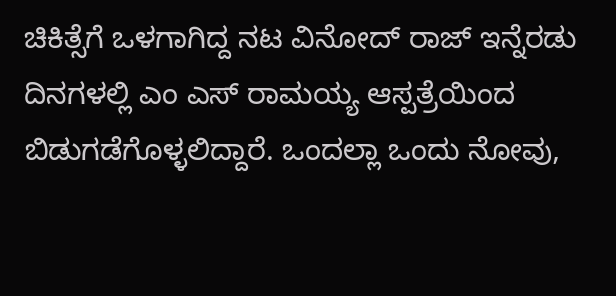ಚಿಕಿತ್ಸೆಗೆ ಒಳಗಾಗಿದ್ದ ನಟ ವಿನೋದ್ ರಾಜ್ ಇನ್ನೆರಡು ದಿನಗಳಲ್ಲಿ ಎಂ ಎಸ್ ರಾಮಯ್ಯ ಆಸ್ಪತ್ರೆಯಿಂದ ಬಿಡುಗಡೆಗೊಳ್ಳಲಿದ್ದಾರೆ. ಒಂದಲ್ಲಾ ಒಂದು ನೋವು,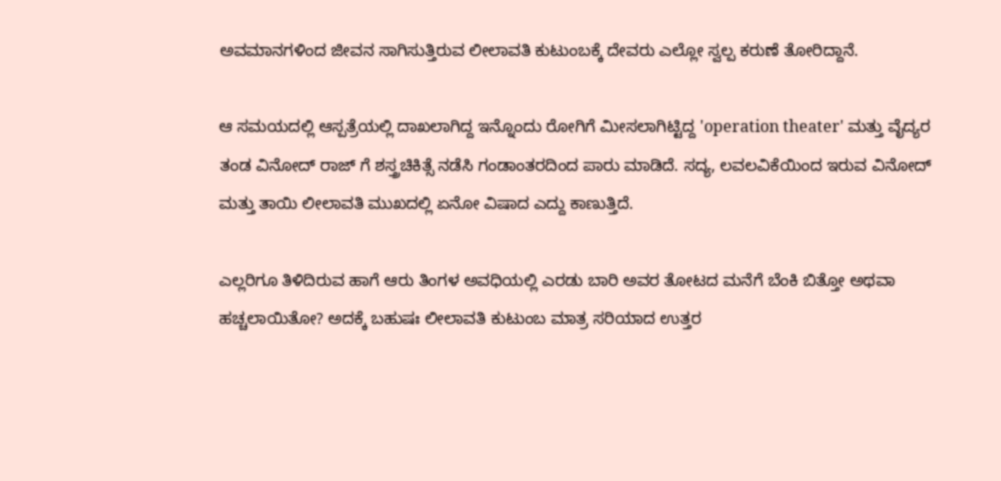ಅವಮಾನಗಳಿಂದ ಜೀವನ ಸಾಗಿಸುತ್ತಿರುವ ಲೀಲಾವತಿ ಕುಟುಂಬಕ್ಕೆ ದೇವರು ಎಲ್ಲೋ ಸ್ವಲ್ಪ ಕರುಣೆ ತೋರಿದ್ದಾನೆ.

ಆ ಸಮಯದಲ್ಲಿ ಆಸ್ಪತ್ರೆಯಲ್ಲಿ ದಾಖಲಾಗಿದ್ದ ಇನ್ನೊಂದು ರೋಗಿಗೆ ಮೀಸಲಾಗಿಟ್ಟಿದ್ದ 'operation theater' ಮತ್ತು ವೈದ್ಯರ ತಂಡ ವಿನೋದ್ ರಾಜ್ ಗೆ ಶಸ್ತ್ರಚಿಕಿತ್ಸೆ ನಡೆಸಿ ಗಂಡಾಂತರದಿಂದ ಪಾರು ಮಾಡಿದೆ. ಸದ್ಯ, ಲವಲವಿಕೆಯಿಂದ ಇರುವ ವಿನೋದ್ ಮತ್ತು ತಾಯಿ ಲೀಲಾವತಿ ಮುಖದಲ್ಲಿ ಏನೋ ವಿಷಾದ ಎದ್ದು ಕಾಣುತ್ತಿದೆ.

ಎಲ್ಲರಿಗೂ ತಿಳಿದಿರುವ ಹಾಗೆ ಆರು ತಿಂಗಳ ಅವಧಿಯಲ್ಲಿ ಎರಡು ಬಾರಿ ಅವರ ತೋಟದ ಮನೆಗೆ ಬೆಂಕಿ ಬಿತ್ತೋ ಅಥವಾ ಹಚ್ಚಲಾಯಿತೋ? ಅದಕ್ಕೆ ಬಹುಷಃ ಲೀಲಾವತಿ ಕುಟುಂಬ ಮಾತ್ರ ಸರಿಯಾದ ಉತ್ತರ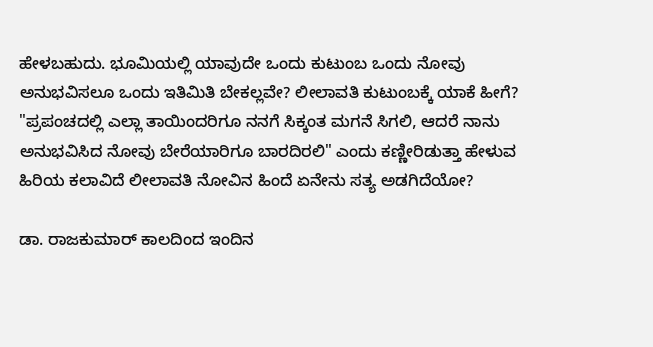ಹೇಳಬಹುದು. ಭೂಮಿಯಲ್ಲಿ ಯಾವುದೇ ಒಂದು ಕುಟುಂಬ ಒಂದು ನೋವು ಅನುಭವಿಸಲೂ ಒಂದು ಇತಿಮಿತಿ ಬೇಕಲ್ಲವೇ? ಲೀಲಾವತಿ ಕುಟುಂಬಕ್ಕೆ ಯಾಕೆ ಹೀಗೆ? "ಪ್ರಪಂಚದಲ್ಲಿ ಎಲ್ಲಾ ತಾಯಿಂದರಿಗೂ ನನಗೆ ಸಿಕ್ಕಂತ ಮಗನೆ ಸಿಗಲಿ, ಆದರೆ ನಾನು ಅನುಭವಿಸಿದ ನೋವು ಬೇರೆಯಾರಿಗೂ ಬಾರದಿರಲಿ" ಎಂದು ಕಣ್ಣೀರಿಡುತ್ತಾ ಹೇಳುವ ಹಿರಿಯ ಕಲಾವಿದೆ ಲೀಲಾವತಿ ನೋವಿನ ಹಿಂದೆ ಏನೇನು ಸತ್ಯ ಅಡಗಿದೆಯೋ?

ಡಾ. ರಾಜಕುಮಾರ್ ಕಾಲದಿಂದ ಇಂದಿನ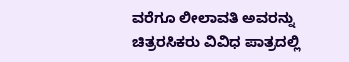ವರೆಗೂ ಲೀಲಾವತಿ ಅವರನ್ನು ಚಿತ್ರರಸಿಕರು ವಿವಿಧ ಪಾತ್ರದಲ್ಲಿ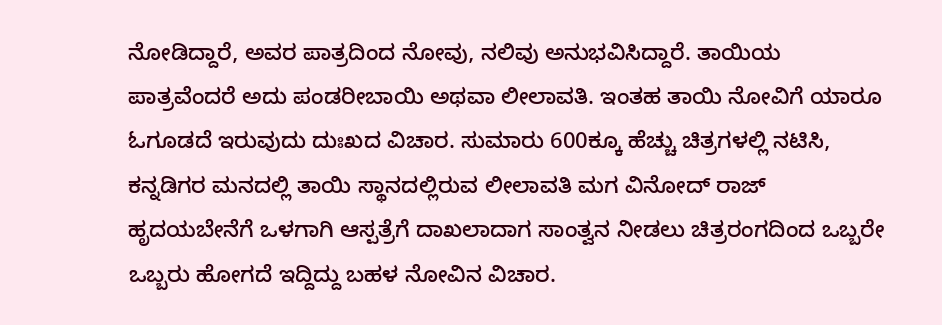ನೋಡಿದ್ದಾರೆ, ಅವರ ಪಾತ್ರದಿಂದ ನೋವು, ನಲಿವು ಅನುಭವಿಸಿದ್ದಾರೆ. ತಾಯಿಯ ಪಾತ್ರವೆಂದರೆ ಅದು ಪಂಡರೀಬಾಯಿ ಅಥವಾ ಲೀಲಾವತಿ. ಇಂತಹ ತಾಯಿ ನೋವಿಗೆ ಯಾರೂ ಓಗೂಡದೆ ಇರುವುದು ದುಃಖದ ವಿಚಾರ. ಸುಮಾರು 600ಕ್ಕೂ ಹೆಚ್ಚು ಚಿತ್ರಗಳಲ್ಲಿ ನಟಿಸಿ, ಕನ್ನಡಿಗರ ಮನದಲ್ಲಿ ತಾಯಿ ಸ್ಥಾನದಲ್ಲಿರುವ ಲೀಲಾವತಿ ಮಗ ವಿನೋದ್ ರಾಜ್ ಹೃದಯಬೇನೆಗೆ ಒಳಗಾಗಿ ಆಸ್ಪತ್ರೆಗೆ ದಾಖಲಾದಾಗ ಸಾಂತ್ವನ ನೀಡಲು ಚಿತ್ರರಂಗದಿಂದ ಒಬ್ಬರೇ ಒಬ್ಬರು ಹೋಗದೆ ಇದ್ದಿದ್ದು ಬಹಳ ನೋವಿನ ವಿಚಾರ.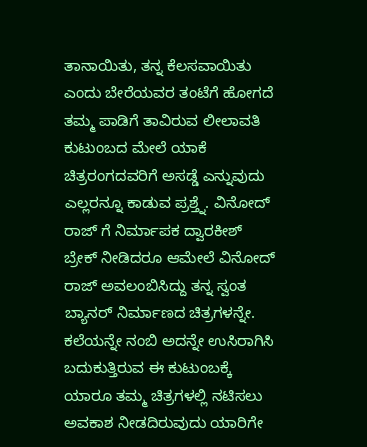ತಾನಾಯಿತು, ತನ್ನ ಕೆಲಸವಾಯಿತು ಎಂದು ಬೇರೆಯವರ ತಂಟೆಗೆ ಹೋಗದೆ ತಮ್ಮ ಪಾಡಿಗೆ ತಾವಿರುವ ಲೀಲಾವತಿ ಕುಟುಂಬದ ಮೇಲೆ ಯಾಕೆ ಚಿತ್ರರಂಗದವರಿಗೆ ಅಸಡ್ಡೆ ಎನ್ನುವುದು ಎಲ್ಲರನ್ನೂ ಕಾಡುವ ಪ್ರಶ್ತ್ನೆ. ವಿನೋದ್ ರಾಜ್ ಗೆ ನಿರ್ಮಾಪಕ ದ್ವಾರಕೀಶ್ ಬ್ರೇಕ್ ನೀಡಿದರೂ ಆಮೇಲೆ ವಿನೋದ್ ರಾಜ್ ಅವಲಂಬಿಸಿದ್ದು ತನ್ನ ಸ್ವಂತ ಬ್ಯಾನರ್ ನಿರ್ಮಾಣದ ಚಿತ್ರಗಳನ್ನೇ. ಕಲೆಯನ್ನೇ ನಂಬಿ ಅದನ್ನೇ ಉಸಿರಾಗಿಸಿ ಬದುಕುತ್ತಿರುವ ಈ ಕುಟುಂಬಕ್ಕೆ ಯಾರೂ ತಮ್ಮ ಚಿತ್ರಗಳಲ್ಲಿ ನಟಿಸಲು ಅವಕಾಶ ನೀಡದಿರುವುದು ಯಾರಿಗೇ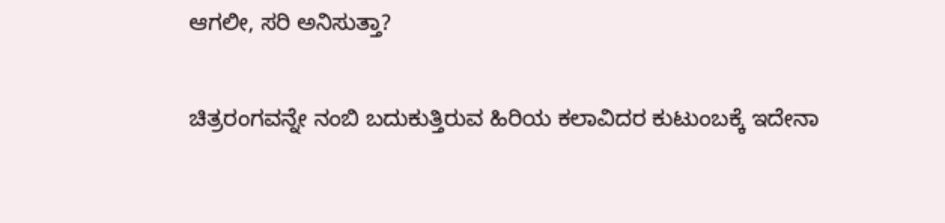ಆಗಲೀ, ಸರಿ ಅನಿಸುತ್ತಾ?

ಚಿತ್ರರಂಗವನ್ನೇ ನಂಬಿ ಬದುಕುತ್ತಿರುವ ಹಿರಿಯ ಕಲಾವಿದರ ಕುಟುಂಬಕ್ಕೆ ಇದೇನಾ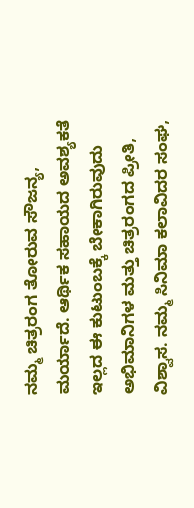ನಮ್ಮ ಚಿತ್ರರಂಗ ತೋರುವ ಸೌಜನ್ಯ, ಮರ್ಯಾದೆ. ಆರ್ಥಿಕ ಸಹಾಯದ ಅವಶ್ಯಕತೆ ಇಲ್ಲದ ಈ ಕುಟುಂಬಕ್ಕೆ ಬೇಕಾಗಿರುವುದು ಅಭಿಮಾನಿಗಳ ಮತ್ತು ಚಿತ್ರರಂಗದ ಪ್ರೀತಿ, ವಿಶ್ವಾಸ. ನಮ್ಮ ಸಿನಿಮಾ ಕಲಾವಿದರ ಸಂಘ,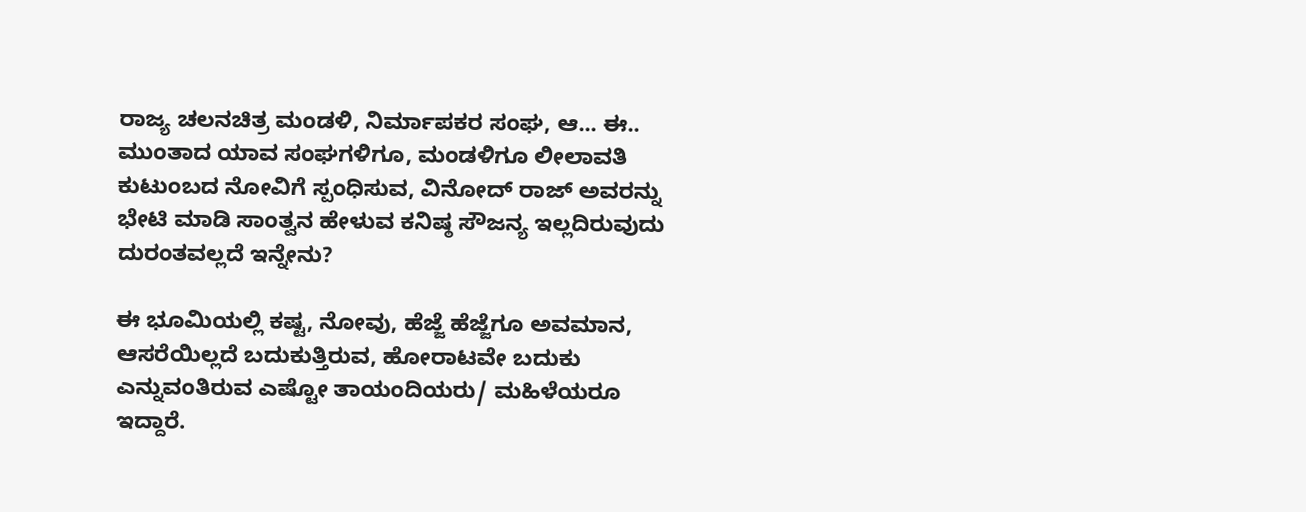ರಾಜ್ಯ ಚಲನಚಿತ್ರ ಮಂಡಳಿ, ನಿರ್ಮಾಪಕರ ಸಂಘ, ಆ... ಈ.. ಮುಂತಾದ ಯಾವ ಸಂಘಗಳಿಗೂ, ಮಂಡಳಿಗೂ ಲೀಲಾವತಿ ಕುಟುಂಬದ ನೋವಿಗೆ ಸ್ಪಂಧಿಸುವ, ವಿನೋದ್ ರಾಜ್ ಅವರನ್ನು ಭೇಟಿ ಮಾಡಿ ಸಾಂತ್ವನ ಹೇಳುವ ಕನಿಷ್ಠ ಸೌಜನ್ಯ ಇಲ್ಲದಿರುವುದು ದುರಂತವಲ್ಲದೆ ಇನ್ನೇನು?

ಈ ಭೂಮಿಯಲ್ಲಿ ಕಷ್ಟ, ನೋವು, ಹೆಜ್ಜೆ ಹೆಜ್ಜೆಗೂ ಅವಮಾನ, ಆಸರೆಯಿಲ್ಲದೆ ಬದುಕುತ್ತಿರುವ, ಹೋರಾಟವೇ ಬದುಕು ಎನ್ನುವಂತಿರುವ ಎಷ್ಟೋ ತಾಯಂದಿಯರು/ ಮಹಿಳೆಯರೂ ಇದ್ದಾರೆ.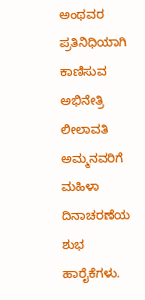ಅಂಥವರ ಪ್ರತಿನಿಧಿಯಾಗಿ ಕಾಣಿಸುವ ಅಭಿನೇತ್ರಿ ಲೀಲಾವತಿ ಅಮ್ಮನವರಿಗೆ ಮಹಿಳಾ ದಿನಾಚರಣೆಯ ಶುಭ ಹಾರೈಕೆಗಳು.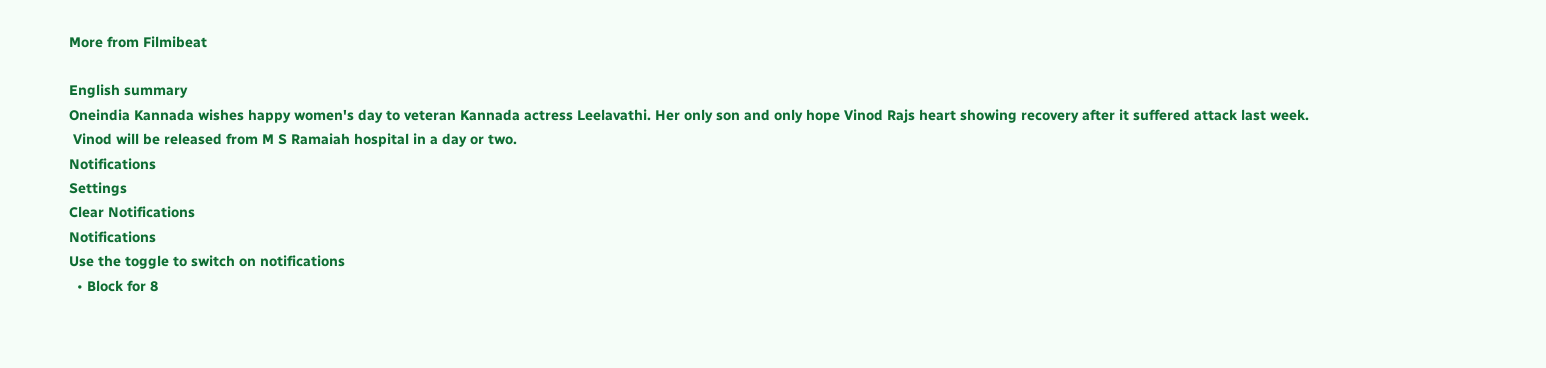More from Filmibeat

English summary
Oneindia Kannada wishes happy women's day to veteran Kannada actress Leelavathi. Her only son and only hope Vinod Rajs heart showing recovery after it suffered attack last week.
 Vinod will be released from M S Ramaiah hospital in a day or two.
Notifications
Settings
Clear Notifications
Notifications
Use the toggle to switch on notifications
  • Block for 8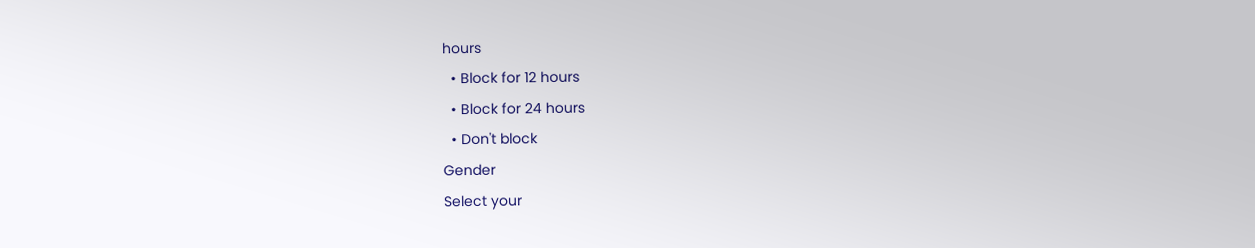hours
  • Block for 12 hours
  • Block for 24 hours
  • Don't block
Gender
Select your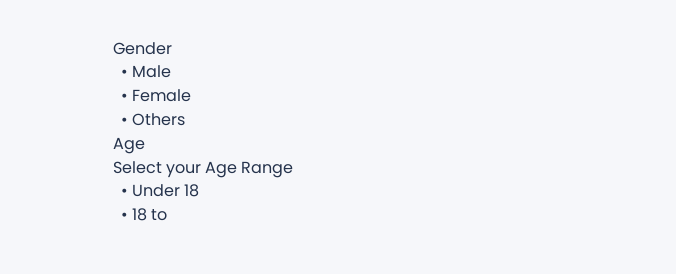Gender
  • Male
  • Female
  • Others
Age
Select your Age Range
  • Under 18
  • 18 to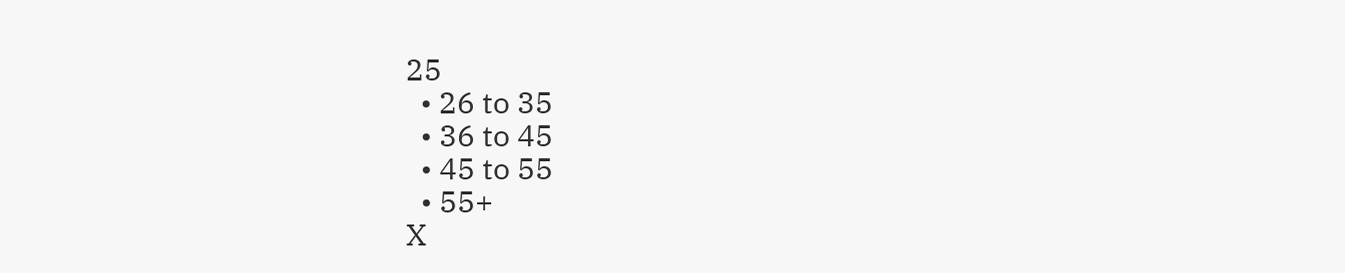25
  • 26 to 35
  • 36 to 45
  • 45 to 55
  • 55+
X